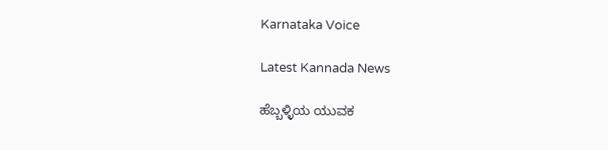Karnataka Voice

Latest Kannada News

ಹೆಬ್ಬಳ್ಳಿಯ ಯುವಕ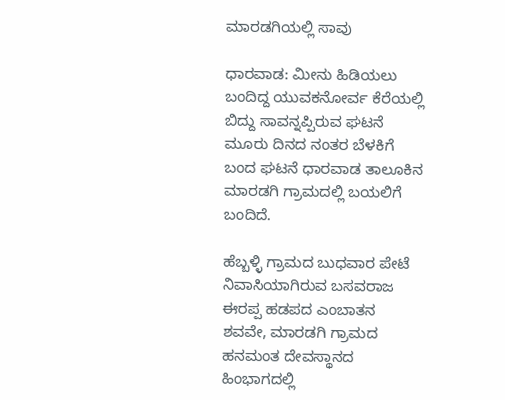ಮಾರಡಗಿಯಲ್ಲಿ ಸಾವು

ಧಾರವಾಡ: ಮೀನು ಹಿಡಿಯಲು ಬಂದಿದ್ದ ಯುವಕನೋರ್ವ ಕೆರೆಯಲ್ಲಿ ಬಿದ್ದು ಸಾವನ್ನಪ್ಪಿರುವ ಘಟನೆ ಮೂರು ದಿನದ ನಂತರ ಬೆಳಕಿಗೆ ಬಂದ ಘಟನೆ ಧಾರವಾಡ ತಾಲೂಕಿನ ಮಾರಡಗಿ ಗ್ರಾಮದಲ್ಲಿ ಬಯಲಿಗೆ ಬಂದಿದೆ.

ಹೆಬ್ಬಳ್ಳಿ ಗ್ರಾಮದ ಬುಧವಾರ ಪೇಟೆ ನಿವಾಸಿಯಾಗಿರುವ ಬಸವರಾಜ ಈರಪ್ಪ ಹಡಪದ ಎಂಬಾತನ ಶವವೇ, ಮಾರಡಗಿ ಗ್ರಾಮದ ಹನಮಂತ ದೇವಸ್ಥಾನದ ಹಿಂಭಾಗದಲ್ಲಿ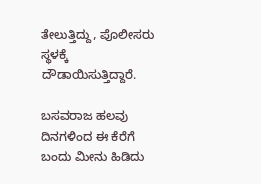ತೇಲುತ್ತಿದ್ದು, ಪೊಲೀಸರು ಸ್ಥಳಕ್ಕೆ ದೌಡಾಯಿಸುತ್ತಿದ್ದಾರೆ.

ಬಸವರಾಜ ಹಲವು ದಿನಗಳಿಂದ ಈ ಕೆರೆಗೆ ಬಂದು ಮೀನು ಹಿಡಿದು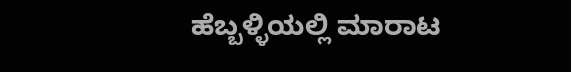ಹೆಬ್ಬಳ್ಳಿಯಲ್ಲಿ ಮಾರಾಟ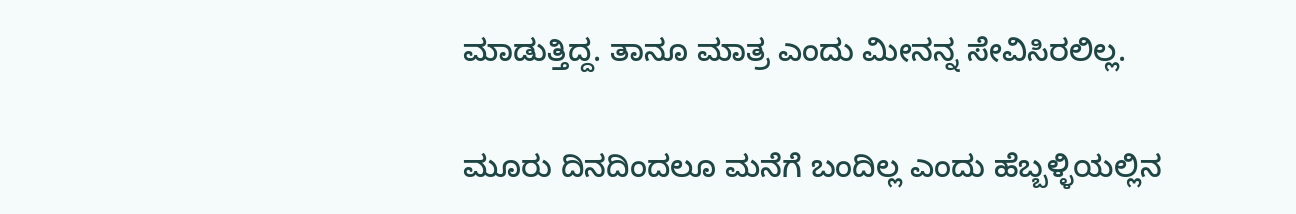ಮಾಡುತ್ತಿದ್ದ. ತಾನೂ ಮಾತ್ರ ಎಂದು ಮೀನನ್ನ ಸೇವಿಸಿರಲಿಲ್ಲ.

ಮೂರು ದಿನದಿಂದಲೂ ಮನೆಗೆ ಬಂದಿಲ್ಲ ಎಂದು ಹೆಬ್ಬಳ್ಳಿಯಲ್ಲಿನ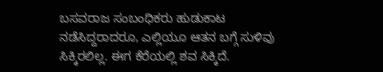ಬಸವರಾಜ ಸಂಬಂಧಿಕರು ಹುಡುಕಾಟ ನಡೆಸಿದ್ದರಾದರೂ, ಎಲ್ಲಿಯೂ ಆತನ ಬಗ್ಗೆ ಸುಳಿವು ಸಿಕ್ಕಿರಲಿಲ್ಲ. ಈಗ ಕೆರೆಯಲ್ಲಿ ಶವ ಸಿಕ್ಕಿದೆ.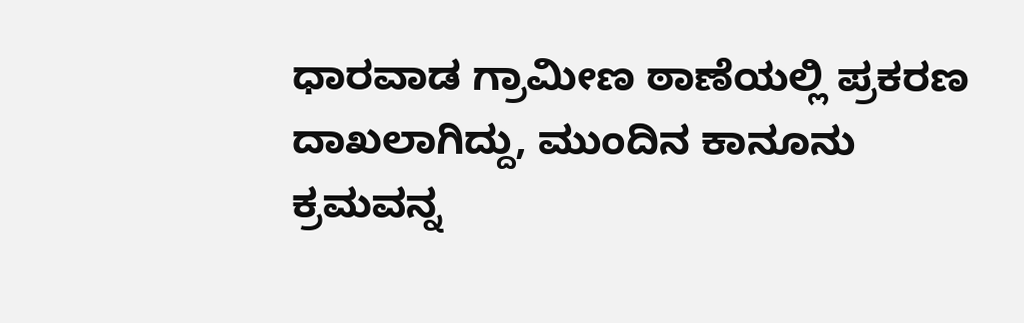ಧಾರವಾಡ ಗ್ರಾಮೀಣ ಠಾಣೆಯಲ್ಲಿ ಪ್ರಕರಣ ದಾಖಲಾಗಿದ್ದು, ಮುಂದಿನ ಕಾನೂನು ಕ್ರಮವನ್ನ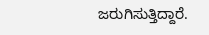ಜರುಗಿಸುತ್ತಿದ್ದಾರೆ.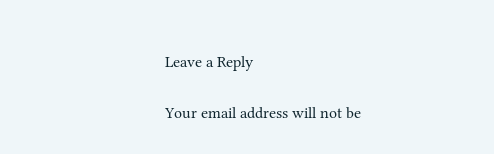Leave a Reply

Your email address will not be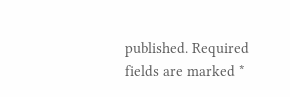published. Required fields are marked *